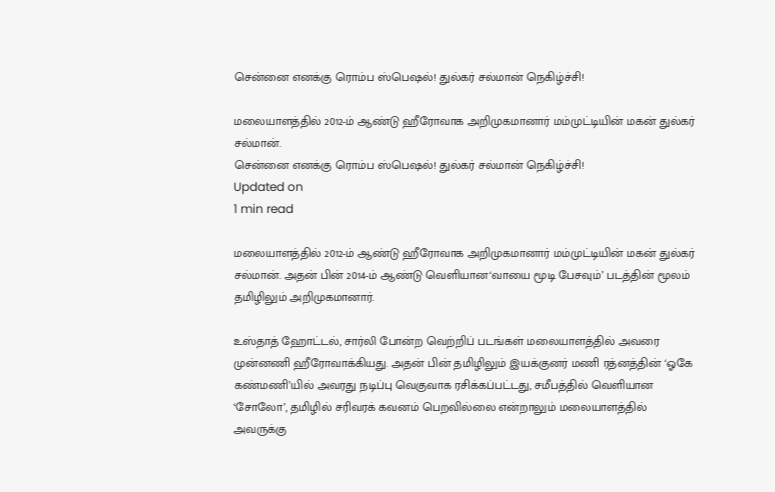சென்னை எனக்கு ரொம்ப ஸ்பெஷல்! துல்கர் சல்மான் நெகிழ்ச்சி!

மலையாளத்தில் 2012-ம் ஆண்டு ஹீரோவாக அறிமுகமானார் மம்முட்டியின் மகன் துல்கர் சல்மான்.
சென்னை எனக்கு ரொம்ப ஸ்பெஷல்! துல்கர் சல்மான் நெகிழ்ச்சி!
Updated on
1 min read

மலையாளத்தில் 2012-ம் ஆண்டு ஹீரோவாக அறிமுகமானார் மம்முட்டியின் மகன் துல்கர் சல்மான். அதன் பின் 2014-ம் ஆண்டு வெளியான‘வாயை மூடி பேசவும்’ படத்தின் மூலம் தமிழிலும் அறிமுகமானார்.

உஸ்தாத் ஹோட்டல், சார்லி போன்ற வெற்றிப் படங்கள் மலையாளத்தில் அவரை முன்னணி ஹீரோவாக்கியது. அதன் பின் தமிழிலும் இயக்குனர் மணி ரத்னத்தின் ‘ஓகே கண்மணி’யில் அவரது நடிப்பு வெகுவாக ரசிக்கப்பட்டது, சமீபத்தில் வெளியான ‘சோலோ’, தமிழில் சரிவரக் கவனம் பெறவில்லை என்றாலும் மலையாளத்தில் அவருக்கு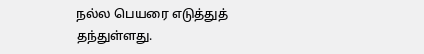நல்ல பெயரை எடுத்துத் தந்துள்ளது.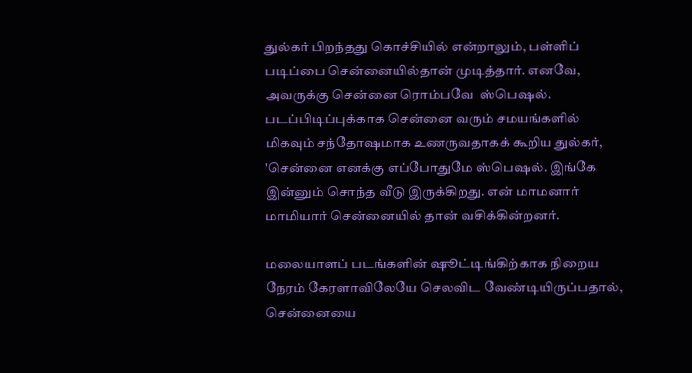துல்கர் பிறந்தது கொச்சியில் என்றாலும், பள்ளிப் படிப்பை சென்னையில்தான் முடித்தார். எனவே, அவருக்கு சென்னை ரொம்பவே  ஸ்பெஷல். படப்பிடிப்புக்காக சென்னை வரும் சமயங்களில் மிகவும் சந்தோஷமாக உணருவதாகக் கூறிய துல்கர்,  'சென்னை எனக்கு எப்போதுமே ஸ்பெஷல். இங்கே இன்னும் சொந்த வீடு இருக்கிறது. என் மாமனார் மாமியார் சென்னையில் தான் வசிக்கின்றனர்.

மலையாளப் படங்களின் ஷூட்டிங்கிற்காக நிறைய நேரம் கேரளாவிலேயே செலவிட வேண்டியிருப்பதால், சென்னையை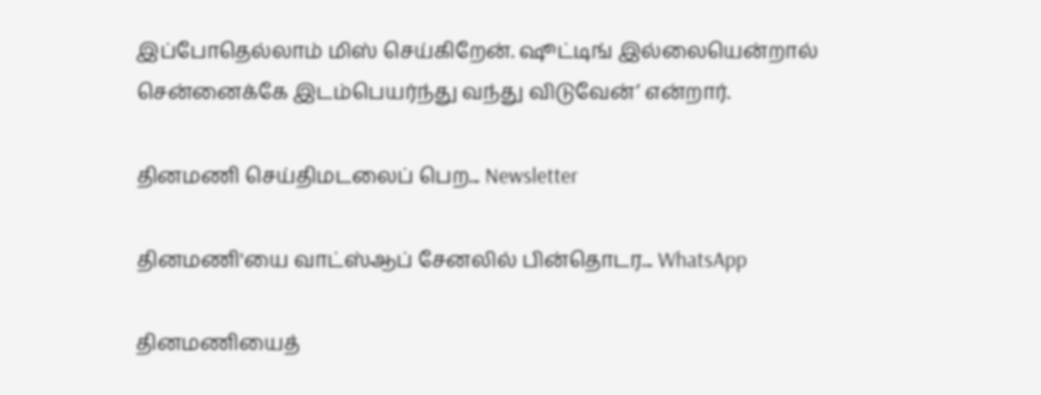இப்போதெல்லாம் மிஸ் செய்கிறேன். ஷூட்டிங் இல்லையென்றால் சென்னைக்கே இடம்பெயர்ந்து வந்து விடுவேன்’ என்றார்.

தினமணி செய்திமடலைப் பெற... Newsletter

தினமணி'யை வாட்ஸ்ஆப் சேனலில் பின்தொடர... WhatsApp

தினமணியைத்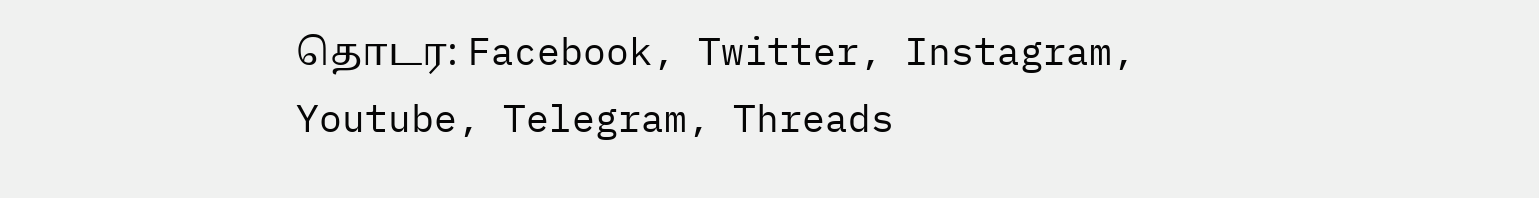தொடர: Facebook, Twitter, Instagram, Youtube, Telegram, Threads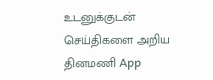உடனுக்குடன் செய்திகளை அறிய தினமணி App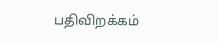பதிவிறக்கம்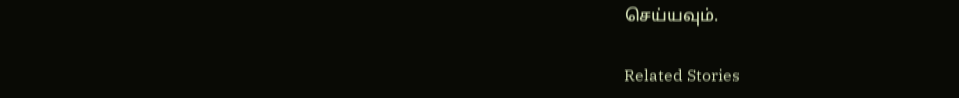செய்யவும்.

Related Stories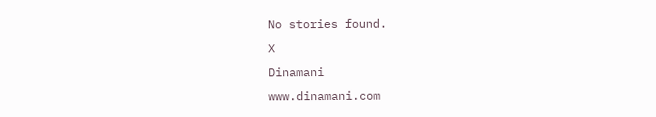No stories found.
X
Dinamani
www.dinamani.com